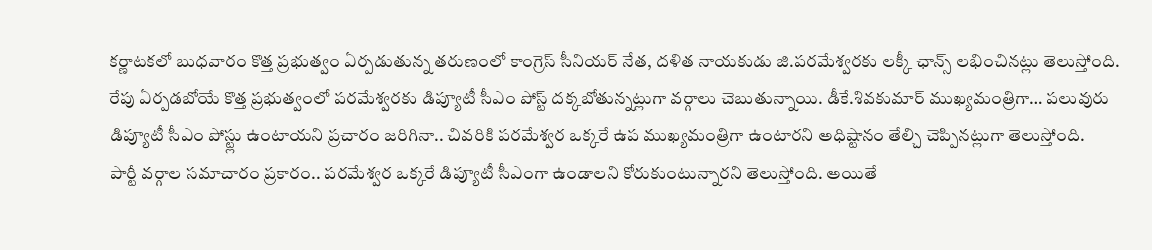కర్ణాటకలో బుధవారం కొత్త ప్రభుత్వం ఏర్పడుతున్న తరుణంలో కాంగ్రెస్ సీనియర్ నేత, దళిత నాయకుడు జి.పరమేశ్వరకు లక్కీ ఛాన్స్ లభించినట్లు తెలుస్తోంది. రేపు ఏర్పడబోయే కొత్త ప్రభుత్వంలో పరమేశ్వరకు డిప్యూటీ సీఎం పోస్ట్ దక్కబోతున్నట్లుగా వర్గాలు చెబుతున్నాయి. డీకే.శివకుమార్ ముఖ్యమంత్రిగా… పలువురు డిప్యూటీ సీఎం పోస్ట్లు ఉంటాయని ప్రచారం జరిగినా.. చివరికి పరమేశ్వర ఒక్కరే ఉప ముఖ్యమంత్రిగా ఉంటారని అధిష్టానం తేల్చి చెప్పినట్లుగా తెలుస్తోంది.
పార్టీ వర్గాల సమాచారం ప్రకారం.. పరమేశ్వర ఒక్కరే డిప్యూటీ సీఎంగా ఉండాలని కోరుకుంటున్నారని తెలుస్తోంది. అయితే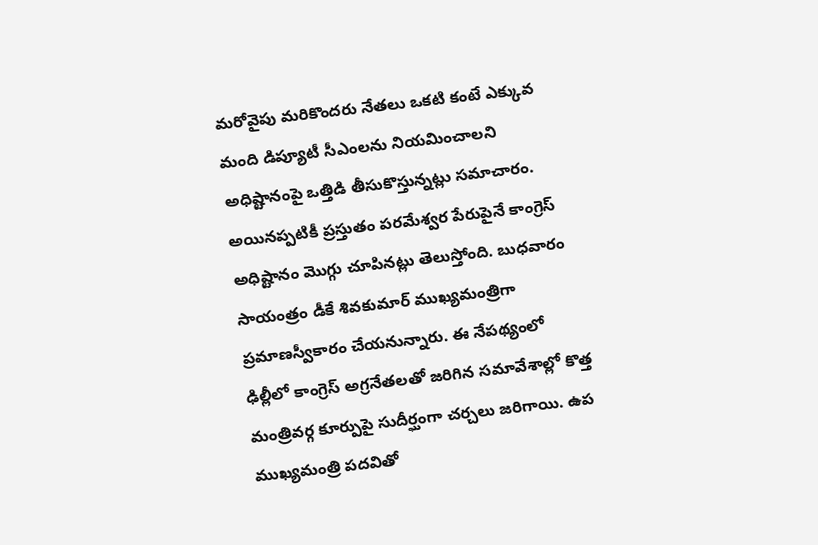మరోవైపు మరికొందరు నేతలు ఒకటి కంటే ఎక్కువ మంది డిప్యూటీ సీఎంలను నియమించాలని అధిష్టానంపై ఒత్తిడి తీసుకొస్తున్నట్లు సమాచారం. అయినప్పటికీ ప్రస్తుతం పరమేశ్వర పేరుపైనే కాంగ్రెస్ అధిష్టానం మొగ్గు చూపినట్లు తెలుస్తోంది. బుధవారం సాయంత్రం డీకే శివకుమార్ ముఖ్యమంత్రిగా ప్రమాణస్వీకారం చేయనున్నారు. ఈ నేపథ్యంలో ఢిల్లీలో కాంగ్రెస్ అగ్రనేతలతో జరిగిన సమావేశాల్లో కొత్త మంత్రివర్గ కూర్పుపై సుదీర్ఘంగా చర్చలు జరిగాయి. ఉప ముఖ్యమంత్రి పదవితో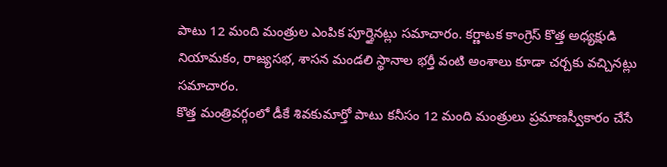పాటు 12 మంది మంత్రుల ఎంపిక పూర్తైనట్లు సమాచారం. కర్ణాటక కాంగ్రెస్ కొత్త అధ్యక్షుడి నియామకం, రాజ్యసభ, శాసన మండలి స్థానాల భర్తీ వంటి అంశాలు కూడా చర్చకు వచ్చినట్లు సమాచారం.
కొత్త మంత్రివర్గంలో డీకే శివకుమార్తో పాటు కనీసం 12 మంది మంత్రులు ప్రమాణస్వీకారం చేసే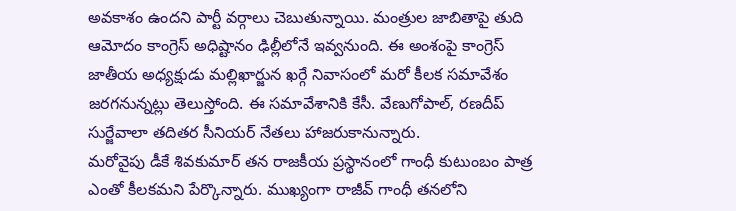అవకాశం ఉందని పార్టీ వర్గాలు చెబుతున్నాయి. మంత్రుల జాబితాపై తుది ఆమోదం కాంగ్రెస్ అధిష్టానం ఢిల్లీలోనే ఇవ్వనుంది. ఈ అంశంపై కాంగ్రెస్ జాతీయ అధ్యక్షుడు మల్లిఖార్జున ఖర్గే నివాసంలో మరో కీలక సమావేశం జరగనున్నట్లు తెలుస్తోంది. ఈ సమావేశానికి కేసీ. వేణుగోపాల్, రణదీప్ సుర్జేవాలా తదితర సీనియర్ నేతలు హాజరుకానున్నారు.
మరోవైపు డీకే శివకుమార్ తన రాజకీయ ప్రస్థానంలో గాంధీ కుటుంబం పాత్ర ఎంతో కీలకమని పేర్కొన్నారు. ముఖ్యంగా రాజీవ్ గాంధీ తనలోని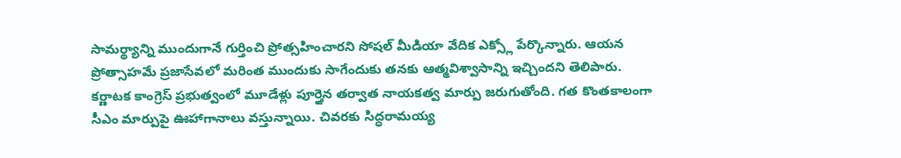సామర్థ్యాన్ని ముందుగానే గుర్తించి ప్రోత్సహించారని సోషల్ మీడియా వేదిక ఎక్స్లో పేర్కొన్నారు. ఆయన ప్రోత్సాహమే ప్రజాసేవలో మరింత ముందుకు సాగేందుకు తనకు ఆత్మవిశ్వాసాన్ని ఇచ్చిందని తెలిపారు.
కర్ణాటక కాంగ్రెస్ ప్రభుత్వంలో మూడేళ్లు పూర్తైన తర్వాత నాయకత్వ మార్పు జరుగుతోంది. గత కొంతకాలంగా సీఎం మార్పుపై ఊహాగానాలు వస్తున్నాయి. చివరకు సిద్ధరామయ్య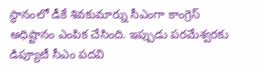స్థానంలో డీకే శివకుమార్ను సీఎంగా కాంగ్రెస్ అధిష్టానం ఎంపిక చేసింది. ఇప్పుడు పరమేశ్వరకు డిప్యూటీ సీఎం పదవి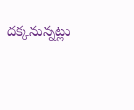దక్కనున్నట్లు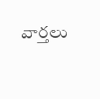వార్తలు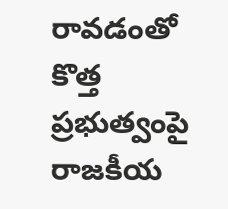రావడంతో కొత్త ప్రభుత్వంపై రాజకీయ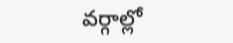వర్గాల్లో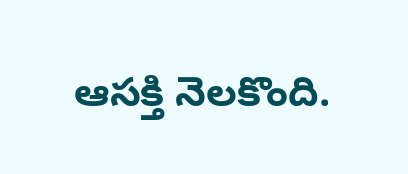ఆసక్తి నెలకొంది.